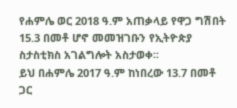የሐምሌ ወር 2018 ዓ.ም አጠቃላይ የዋጋ ግሽበት 15.3 በመቶ ሆኖ መመዝገቡን የኢትዮጵያ ስታስቲክስ አገልግሎት አስታወቀ፡፡
ይህ በሐምሌ 2017 ዓ.ም ከነበረው 13.7 በመቶ ጋር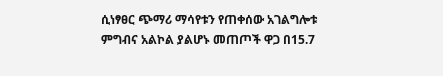ሲነፃፀር ጭማሪ ማሳየቱን የጠቀሰው አገልግሎቱ ምግብና አልኮል ያልሆኑ መጠጦች ዋጋ በ15.7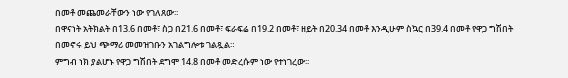በመቶ መጨመራቸውን ነው የገለጸው፡፡
በዋናነት አትክልት በ13.6 በመቶ፣ ስጋ በ21.6 በመቶ፣ ፍራፍሬ በ19.2 በመቶ፣ ዘይት በ20.34 በመቶ እንዲሁም ስኳር በ39.4 በመቶ የዋጋ ግሽበት በመኖሩ ይህ ጭማሪ መመዝገቡን አገልግሎቱ ገልጿል።
ምግብ ነክ ያልሆኑ የዋጋ ግሽበት ደግሞ 14.8 በመቶ መድረሱም ነው የተነገረው፡፡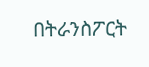በትራንስፖርት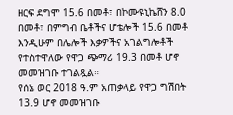ዘርፍ ደግሞ 15.6 በመቶ፣ በኮሙዩኒኬሸን 8.0 በመቶ፣ በምግብ ቤቶችና ሆቴሎች 15.6 በመቶ እንዲሁም በሌሎች እቃዎችና አገልግሎቶች የተስተዋለው የዋጋ ጭማሪ 19.3 በመቶ ሆኖ መመዝገቡ ተገልጿል።
የሰኔ ወር 2018 ዓ.ም አጠቃላይ የዋጋ ግሽበት 13.9 ሆኖ መመዝገቡ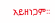አይዘነጋም፡፡